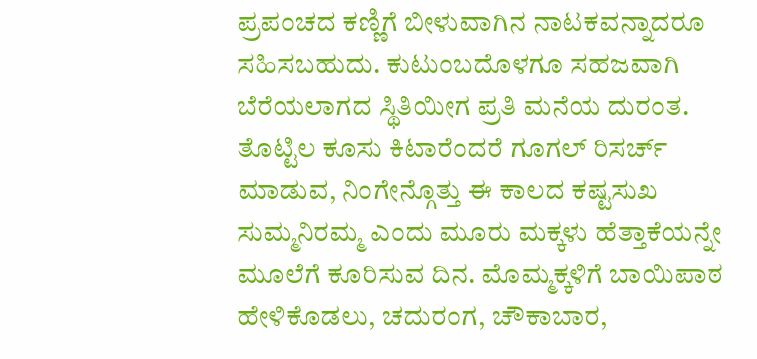ಪ್ರಪಂಚದ ಕಣ್ಣಿಗೆ ಬೀಳುವಾಗಿನ ನಾಟಕವನ್ನಾದರೂ ಸಹಿಸಬಹುದು. ಕುಟುಂಬದೊಳಗೂ ಸಹಜವಾಗಿ ಬೆರೆಯಲಾಗದ ಸ್ಥಿತಿಯೀಗ ಪ್ರತಿ ಮನೆಯ ದುರಂತ. ತೊಟ್ಟಿಲ ಕೂಸು ಕಿಟಾರೆಂದರೆ ಗೂಗಲ್ ರಿಸರ್ಚ್ ಮಾಡುವ, ನಿಂಗೇನ್ಗೊತ್ತು ಈ ಕಾಲದ ಕಷ್ಟಸುಖ ಸುಮ್ಮನಿರಮ್ಮ ಎಂದು ಮೂರು ಮಕ್ಕಳು ಹೆತ್ತಾಕೆಯನ್ನೇ ಮೂಲೆಗೆ ಕೂರಿಸುವ ದಿನ. ಮೊಮ್ಮಕ್ಕಳಿಗೆ ಬಾಯಿಪಾಠ ಹೇಳಿಕೊಡಲು, ಚದುರಂಗ, ಚೌಕಾಬಾರ,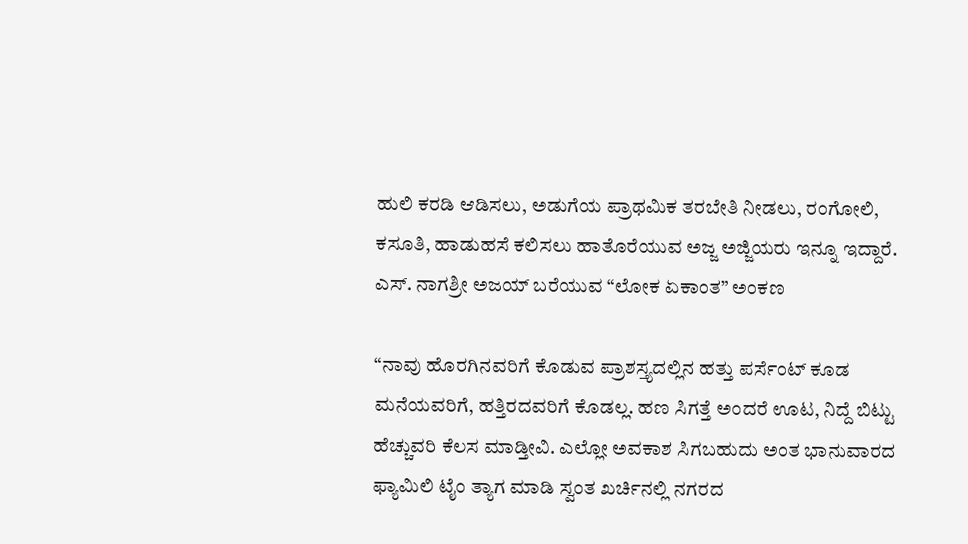ಹುಲಿ ಕರಡಿ ಆಡಿಸಲು, ಅಡುಗೆಯ ಪ್ರಾಥಮಿಕ ತರಬೇತಿ ನೀಡಲು, ರಂಗೋಲಿ, ಕಸೂತಿ, ಹಾಡುಹಸೆ ಕಲಿಸಲು ಹಾತೊರೆಯುವ ಅಜ್ಜ ಅಜ್ಜಿಯರು ಇನ್ನೂ ಇದ್ದಾರೆ.
ಎಸ್. ನಾಗಶ್ರೀ ಅಜಯ್ ಬರೆಯುವ “ಲೋಕ ಏಕಾಂತ” ಅಂಕಣ

“ನಾವು ಹೊರಗಿನವರಿಗೆ ಕೊಡುವ ಪ್ರಾಶಸ್ತ್ಯದಲ್ಲಿನ ಹತ್ತು ಪರ್ಸೆಂಟ್ ಕೂಡ ಮನೆಯವರಿಗೆ, ಹತ್ತಿರದವರಿಗೆ ಕೊಡಲ್ಲ. ಹಣ ಸಿಗತ್ತೆ ಅಂದರೆ ಊಟ, ನಿದ್ದೆ ಬಿಟ್ಟು ಹೆಚ್ಚುವರಿ ಕೆಲಸ ಮಾಡ್ತೀವಿ. ಎಲ್ಲೋ ಅವಕಾಶ ಸಿಗಬಹುದು ಅಂತ ಭಾನುವಾರದ ಫ್ಯಾಮಿಲಿ ಟೈಂ ತ್ಯಾಗ ಮಾಡಿ ಸ್ವಂತ ಖರ್ಚಿನಲ್ಲಿ ನಗರದ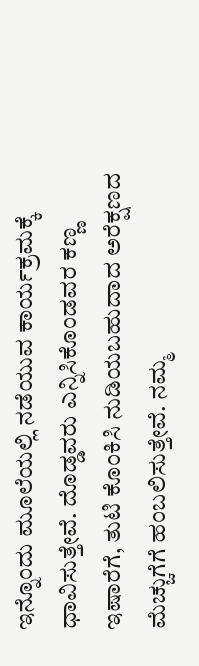ಇನ್ನೊಂದು ಮೂಲೆಯಲ್ಲಿ ನಡೆಯುವ ಕಾರ್ಯಕ್ರಮಕ್ಕೆ ಧಾವಿಸುತ್ತೇವೆ. ದೊಡ್ಡವರು ಎನ್ನಿಸಿಕೊಂಡವರ ಕಣ್ಣ ಇಷಾರೆಗೆ, ತುಟಿ ಕೊಂಕಿಸಿ ನುಡಿಯಬಹುದಾದ ಅರೆಕ್ಷಣದ ಮೆಚ್ಚುಗೆಗೆ ಹಂಬಲಿಸುತ್ತೇವೆ. ನಮ್ಮ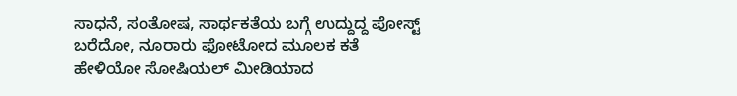ಸಾಧನೆ, ಸಂತೋಷ, ಸಾರ್ಥಕತೆಯ ಬಗ್ಗೆ ಉದ್ದುದ್ದ ಪೋಸ್ಟ್ ಬರೆದೋ, ನೂರಾರು ಫೋಟೋದ ಮೂಲಕ ಕತೆ ಹೇಳಿಯೋ ಸೋಷಿಯಲ್ ಮೀಡಿಯಾದ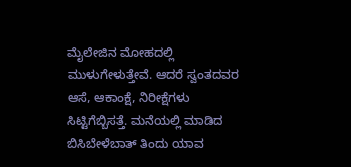ಮೈಲೇಜಿನ ಮೋಹದಲ್ಲಿ ಮುಳುಗೇಳುತ್ತೇವೆ. ಆದರೆ ಸ್ವಂತದವರ ಆಸೆ, ಆಕಾಂಕ್ಷೆ, ನಿರೀಕ್ಷೆಗಳು ಸಿಟ್ಟಿಗೆಬ್ಬಿಸತ್ತೆ. ಮನೆಯಲ್ಲಿ ಮಾಡಿದ ಬಿಸಿಬೇಳೆಬಾತ್ ತಿಂದು ಯಾವ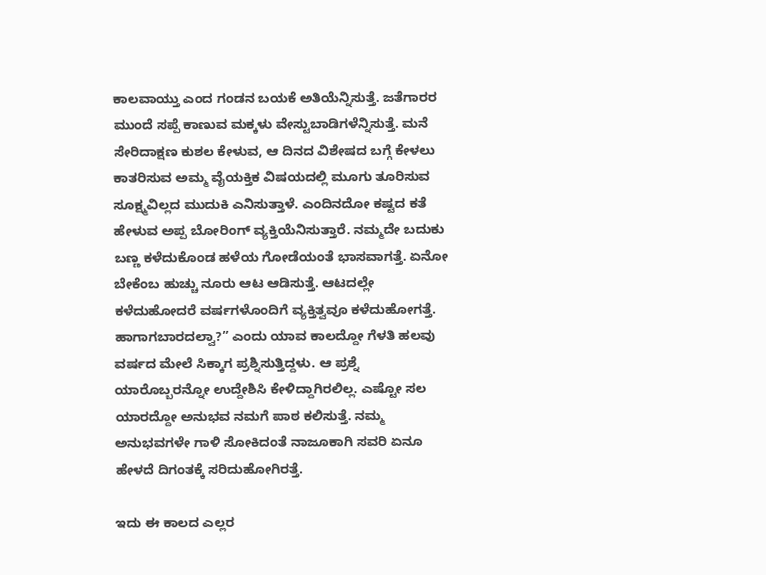ಕಾಲವಾಯ್ತು ಎಂದ ಗಂಡನ ಬಯಕೆ ಅತಿಯೆನ್ನಿಸುತ್ತೆ. ಜತೆಗಾರರ ಮುಂದೆ ಸಪ್ಪೆ ಕಾಣುವ ಮಕ್ಕಳು ವೇಸ್ಟುಬಾಡಿಗಳೆನ್ನಿಸುತ್ತೆ. ಮನೆ ಸೇರಿದಾಕ್ಷಣ ಕುಶಲ ಕೇಳುವ, ಆ ದಿನದ ವಿಶೇಷದ ಬಗ್ಗೆ ಕೇಳಲು ಕಾತರಿಸುವ ಅಮ್ಮ ವೈಯಕ್ತಿಕ ವಿಷಯದಲ್ಲಿ ಮೂಗು ತೂರಿಸುವ ಸೂಕ್ಷ್ಮವಿಲ್ಲದ ಮುದುಕಿ ಎನಿಸುತ್ತಾಳೆ. ಎಂದಿನದೋ ಕಷ್ಟದ ಕತೆ ಹೇಳುವ ಅಪ್ಪ ಬೋರಿಂಗ್ ವ್ಯಕ್ತಿಯೆನಿಸುತ್ತಾರೆ. ನಮ್ಮದೇ ಬದುಕು ಬಣ್ಣ ಕಳೆದುಕೊಂಡ ಹಳೆಯ ಗೋಡೆಯಂತೆ ಭಾಸವಾಗತ್ತೆ. ಏನೋ ಬೇಕೆಂಬ ಹುಚ್ಚು ನೂರು ಆಟ ಆಡಿಸುತ್ತೆ. ಆಟದಲ್ಲೇ ಕಳೆದುಹೋದರೆ ವರ್ಷಗಳೊಂದಿಗೆ ವ್ಯಕ್ತಿತ್ವವೂ ಕಳೆದುಹೋಗತ್ತೆ. ಹಾಗಾಗಬಾರದಲ್ವಾ?” ಎಂದು ಯಾವ ಕಾಲದ್ದೋ ಗೆಳತಿ ಹಲವು ವರ್ಷದ ಮೇಲೆ ಸಿಕ್ಕಾಗ ಪ್ರಶ್ನಿಸುತ್ತಿದ್ದಳು. ಆ ಪ್ರಶ್ನೆ ಯಾರೊಬ್ಬರನ್ನೋ ಉದ್ದೇಶಿಸಿ ಕೇಳಿದ್ದಾಗಿರಲಿಲ್ಲ. ಎಷ್ಟೋ ಸಲ ಯಾರದ್ದೋ ಅನುಭವ ನಮಗೆ ಪಾಠ ಕಲಿಸುತ್ತೆ. ನಮ್ಮ ಅನುಭವಗಳೇ ಗಾಳಿ ಸೋಕಿದಂತೆ ನಾಜೂಕಾಗಿ ಸವರಿ ಏನೂ ಹೇಳದೆ ದಿಗಂತಕ್ಕೆ ಸರಿದುಹೋಗಿರತ್ತೆ.

ಇದು ಈ ಕಾಲದ ಎಲ್ಲರ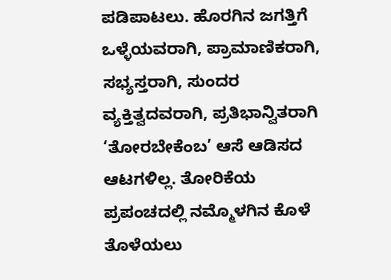ಪಡಿಪಾಟಲು. ಹೊರಗಿನ ಜಗತ್ತಿಗೆ ಒಳ್ಳೆಯವರಾಗಿ, ಪ್ರಾಮಾಣಿಕರಾಗಿ, ಸಭ್ಯಸ್ತರಾಗಿ, ಸುಂದರ ವ್ಯಕ್ತಿತ್ವದವರಾಗಿ, ಪ್ರತಿಭಾನ್ವಿತರಾಗಿ ‘ತೋರಬೇಕೆಂಬ’ ಆಸೆ ಆಡಿಸದ ಆಟಗಳಿಲ್ಲ. ತೋರಿಕೆಯ ಪ್ರಪಂಚದಲ್ಲಿ ನಮ್ಮೊಳಗಿನ ಕೊಳೆ ತೊಳೆಯಲು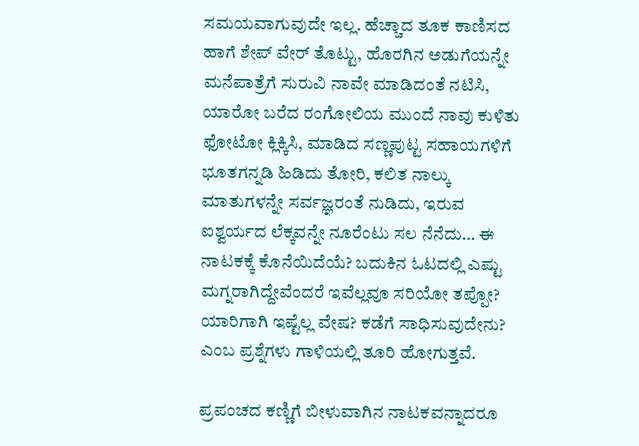ಸಮಯವಾಗುವುದೇ ಇಲ್ಲ. ಹೆಚ್ಚಾದ ತೂಕ ಕಾಣಿಸದ ಹಾಗೆ ಶೇಪ್ ವೇರ್ ತೊಟ್ಟು, ಹೊರಗಿನ ಅಡುಗೆಯನ್ನೇ ಮನೆಪಾತ್ರೆಗೆ ಸುರುವಿ ನಾವೇ ಮಾಡಿದಂತೆ ನಟಿಸಿ, ಯಾರೋ ಬರೆದ ರಂಗೋಲಿಯ ಮುಂದೆ ನಾವು ಕುಳಿತು ಫೋಟೋ ಕ್ಲಿಕ್ಕಿಸಿ, ಮಾಡಿದ ಸಣ್ಣಪುಟ್ಟ ಸಹಾಯಗಳಿಗೆ ಭೂತಗನ್ನಡಿ ಹಿಡಿದು ತೋರಿ, ಕಲಿತ ನಾಲ್ಕು ಮಾತುಗಳನ್ನೇ ಸರ್ವಜ್ಞರಂತೆ ನುಡಿದು, ಇರುವ ಐಶ್ವರ್ಯದ ಲೆಕ್ಕವನ್ನೇ ನೂರೆಂಟು ಸಲ ನೆನೆದು… ಈ ನಾಟಕಕ್ಕೆ ಕೊನೆಯಿದೆಯೆ? ಬದುಕಿನ ಓಟದಲ್ಲಿ ಎಷ್ಟು ಮಗ್ನರಾಗಿದ್ದೇವೆಂದರೆ ಇವೆಲ್ಲವೂ ಸರಿಯೋ ತಪ್ಪೋ? ಯಾರಿಗಾಗಿ ಇಷ್ಟೆಲ್ಲ ವೇಷ? ಕಡೆಗೆ ಸಾಧಿಸುವುದೇನು? ಎಂಬ ಪ್ರಶ್ನೆಗಳು ಗಾಳಿಯಲ್ಲಿ ತೂರಿ ಹೋಗುತ್ತವೆ.

ಪ್ರಪಂಚದ ಕಣ್ಣಿಗೆ ಬೀಳುವಾಗಿನ ನಾಟಕವನ್ನಾದರೂ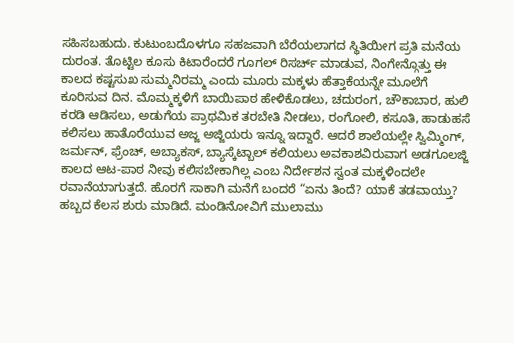ಸಹಿಸಬಹುದು. ಕುಟುಂಬದೊಳಗೂ ಸಹಜವಾಗಿ ಬೆರೆಯಲಾಗದ ಸ್ಥಿತಿಯೀಗ ಪ್ರತಿ ಮನೆಯ ದುರಂತ. ತೊಟ್ಟಿಲ ಕೂಸು ಕಿಟಾರೆಂದರೆ ಗೂಗಲ್ ರಿಸರ್ಚ್ ಮಾಡುವ, ನಿಂಗೇನ್ಗೊತ್ತು ಈ ಕಾಲದ ಕಷ್ಟಸುಖ ಸುಮ್ಮನಿರಮ್ಮ ಎಂದು ಮೂರು ಮಕ್ಕಳು ಹೆತ್ತಾಕೆಯನ್ನೇ ಮೂಲೆಗೆ ಕೂರಿಸುವ ದಿನ. ಮೊಮ್ಮಕ್ಕಳಿಗೆ ಬಾಯಿಪಾಠ ಹೇಳಿಕೊಡಲು, ಚದುರಂಗ, ಚೌಕಾಬಾರ, ಹುಲಿ ಕರಡಿ ಆಡಿಸಲು, ಅಡುಗೆಯ ಪ್ರಾಥಮಿಕ ತರಬೇತಿ ನೀಡಲು, ರಂಗೋಲಿ, ಕಸೂತಿ, ಹಾಡುಹಸೆ ಕಲಿಸಲು ಹಾತೊರೆಯುವ ಅಜ್ಜ ಅಜ್ಜಿಯರು ಇನ್ನೂ ಇದ್ದಾರೆ. ಆದರೆ ಶಾಲೆಯಲ್ಲೇ ಸ್ವಿಮ್ಮಿಂಗ್, ಜರ್ಮನ್, ಫ್ರೆಂಚ್, ಅಬ್ಯಾಕಸ್, ಬ್ಯಾಸ್ಕೆಟ್ಬಾಲ್ ಕಲಿಯಲು ಅವಕಾಶವಿರುವಾಗ ಅಡಗೂಲಜ್ಜಿ ಕಾಲದ ಆಟ-ಪಾಠ ನೀವು ಕಲಿಸಬೇಕಾಗಿಲ್ಲ ಎಂಬ ನಿರ್ದೇಶನ ಸ್ವಂತ ಮಕ್ಕಳಿಂದಲೇ ರವಾನೆಯಾಗುತ್ತದೆ. ಹೊರಗೆ ಸಾಕಾಗಿ ಮನೆಗೆ ಬಂದರೆ “ಏನು ತಿಂದೆ? ಯಾಕೆ ತಡವಾಯ್ತು? ಹಬ್ಬದ ಕೆಲಸ ಶುರು ಮಾಡಿದೆ. ಮಂಡಿನೋವಿಗೆ ಮುಲಾಮು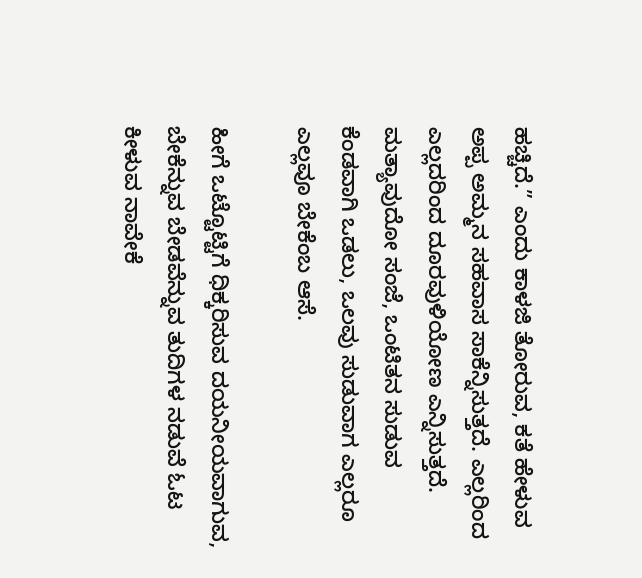ಹಚ್ಚಿದೆ.” ಎಂದು ಕಾಳಜಿ ತೋರುವ, ಕತೆ ಹೇಳುವ ಅಪ್ಪ ಅಮ್ಮನ ಸಹವಾಸ ಸಾಕೆನ್ನಿಸುತ್ತದೆ. ಎಲ್ಲರಿಂದ ಎಲ್ಲದರಿಂದ ದೂರವುಳಿಯೋಣ ಎನ್ನಿಸುತ್ತದೆ. ಮತ್ಯಾವುದೋ ಸಂಜೆ, ಒಂಟಿತನ ಸುಡುವ ಕೆಂಡವಾಗಿ ಒಡಲು, ಒಲವು ಸುಡುವಾಗ ಎಲ್ಲರೂ ಎಲ್ಲವೂ ಬೇಕೆಂಬ ಆಸೆ.

ಹೀಗೆ ಒಟ್ಟೊಟ್ಟಿಗೆ ಧಿಕ್ಕರಿಸುವ ದಯನೀಯವಾಗುವ, ಬೇಕೆನ್ನುವ ಬೇಡವೆನ್ನುವ ತುದಿಗಳ ನಡುವೆ ಓಟ ಕೀಳುವ ನಾವೇಕೆ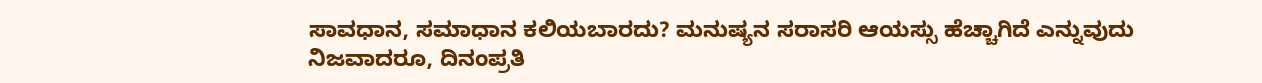ಸಾವಧಾನ, ಸಮಾಧಾನ ಕಲಿಯಬಾರದು? ಮನುಷ್ಯನ ಸರಾಸರಿ ಆಯಸ್ಸು ಹೆಚ್ಚಾಗಿದೆ ಎನ್ನುವುದು ನಿಜವಾದರೂ, ದಿನಂಪ್ರತಿ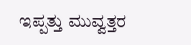ಇಪ್ಪತ್ತು ಮುವ್ವತ್ತರ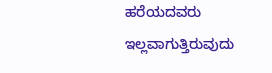ಹರೆಯದವರು ಇಲ್ಲವಾಗುತ್ತಿರುವುದು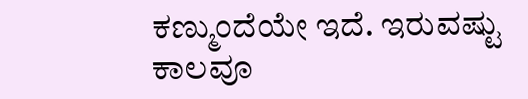ಕಣ್ಮುಂದೆಯೇ ಇದೆ. ಇರುವಷ್ಟು ಕಾಲವೂ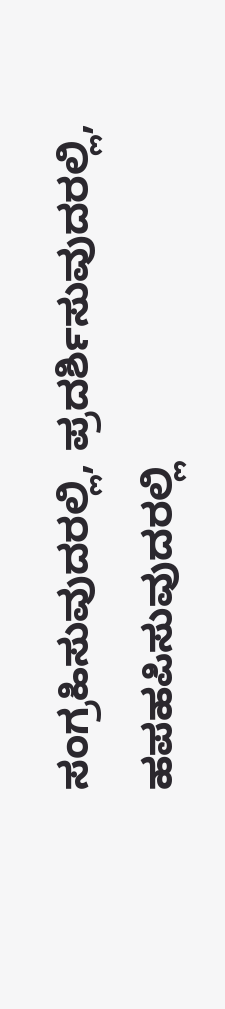ಸಂಗ್ರಹಿಸುವುದರಲ್ಲಿ, ಪ್ರದರ್ಶಿಸುವುದರಲ್ಲಿ, ಹಪಹಪಿಸುವುದರಲ್ಲಿ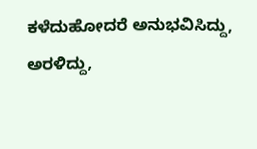ಕಳೆದುಹೋದರೆ ಅನುಭವಿಸಿದ್ದು, ಅರಳಿದ್ದು,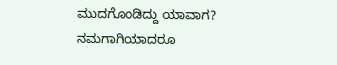ಮುದಗೊಂಡಿದ್ದು ಯಾವಾಗ? ನಮಗಾಗಿಯಾದರೂ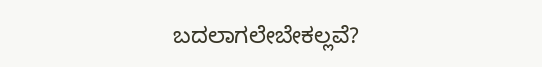ಬದಲಾಗಲೇಬೇಕಲ್ಲವೆ?